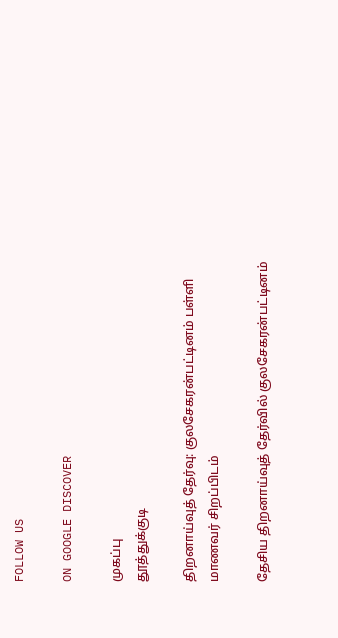FOLLOW US

ON GOOGLE DISCOVER

முகப்பு
தூத்துக்குடி

திறனாய்வுத் தேர்வு: குலசேகரன்பட்டினம் பள்ளி மாணவர் சிறப்பிடம்

தேசிய திறனாய்வுத் தேர்வில் குலசேகரன்பட்டினம்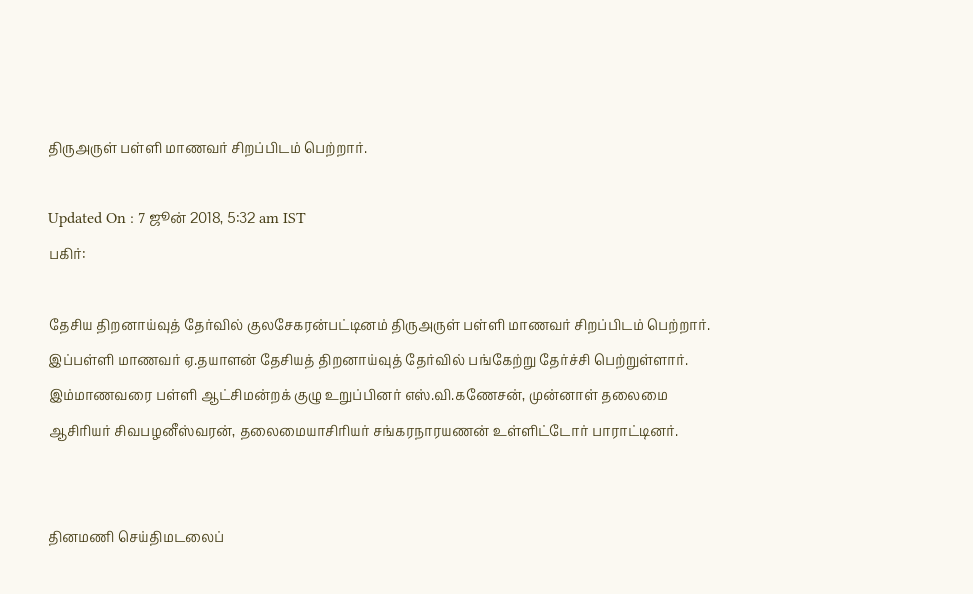திருஅருள் பள்ளி மாணவர் சிறப்பிடம் பெற்றார்.

Updated On : 7 ஜூன் 2018, 5:32 am IST
பகிர்:

தேசிய திறனாய்வுத் தேர்வில் குலசேகரன்பட்டினம் திருஅருள் பள்ளி மாணவர் சிறப்பிடம் பெற்றார்.
இப்பள்ளி மாணவர் ஏ.தயாளன் தேசியத் திறனாய்வுத் தேர்வில் பங்கேற்று தேர்ச்சி பெற்றுள்ளார். இம்மாணவரை பள்ளி ஆட்சிமன்றக் குழு உறுப்பினர் எஸ்.வி.கணேசன், முன்னாள் தலைமை ஆசிரியர் சிவபழனீஸ்வரன், தலைமையாசிரியர் சங்கரநாரயணன் உள்ளிட்டோர் பாராட்டினர்.


தினமணி செய்திமடலைப்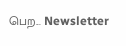பெற... Newsletter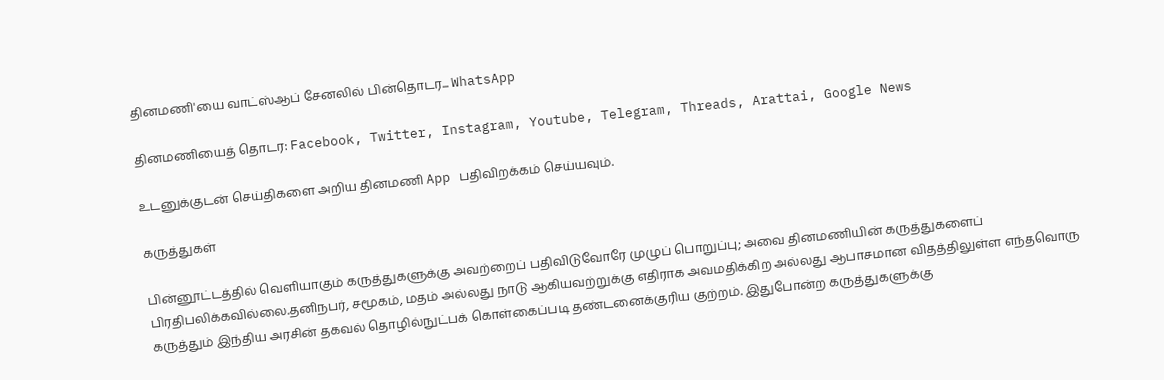தினமணி'யை வாட்ஸ்ஆப் சேனலில் பின்தொடர... WhatsApp

தினமணியைத் தொடர: Facebook, Twitter, Instagram, Youtube, Telegram, Threads, Arattai, Google News

உடனுக்குடன் செய்திகளை அறிய தினமணி App பதிவிறக்கம் செய்யவும்.

கருத்துகள்

பின்னூட்டத்தில் வெளியாகும் கருத்துகளுக்கு அவற்றைப் பதிவிடுவோரே முழுப் பொறுப்பு; அவை தினமணியின் கருத்துகளைப் பிரதிபலிக்கவில்லை.தனிநபர், சமூகம், மதம் அல்லது நாடு ஆகியவற்றுக்கு எதிராக அவமதிக்கிற அல்லது ஆபாசமான விதத்திலுள்ள எந்தவொரு கருத்தும் இந்திய அரசின் தகவல் தொழில்நுட்பக் கொள்கைப்படி தண்டனைக்குரிய குற்றம். இதுபோன்ற கருத்துகளுக்கு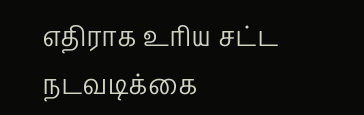எதிராக உரிய சட்ட நடவடிக்கை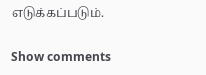எடுக்கப்படும்.

Show comments